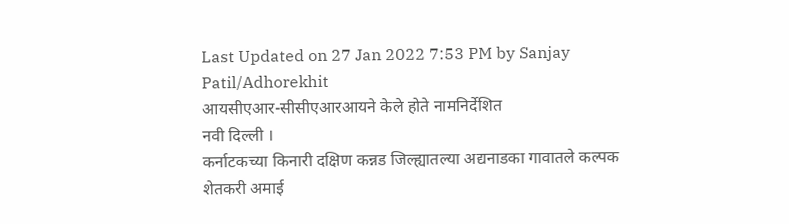Last Updated on 27 Jan 2022 7:53 PM by Sanjay Patil/Adhorekhit
आयसीएआर-सीसीएआरआयने केले होते नामनिर्देशित
नवी दिल्ली ।
कर्नाटकच्या किनारी दक्षिण कन्नड जिल्ह्यातल्या अद्यनाडका गावातले कल्पक शेतकरी अमाई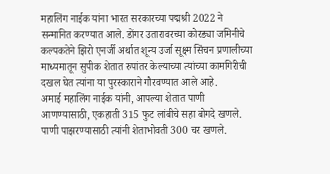महालिंग नाईक यांना भारत सरकारच्या पद्मश्री 2022 ने सन्मानित करण्यात आले. डोंगर उतारावरच्या कोरड्या जमिनीचे कल्पकतेने झिरो एनर्जी अर्थात शून्य उर्जा सूक्ष्म सिंचन प्रणालीच्या माध्यमातून सुपीक शेतात रुपांतर केल्याच्या त्यांच्या कामगिरीची दखल घेत त्यांना या पुरस्काराने गौरवण्यात आले आहे.
अमाई महालिंग नाईक यांनी, आपल्या शेतात पाणी आणण्यासाठी, एकहाती 315 फुट लांबीचे सहा बोगदे खणले. पाणी पाझरण्यासाठी त्यांनी शेताभोवती 300 चर खणले.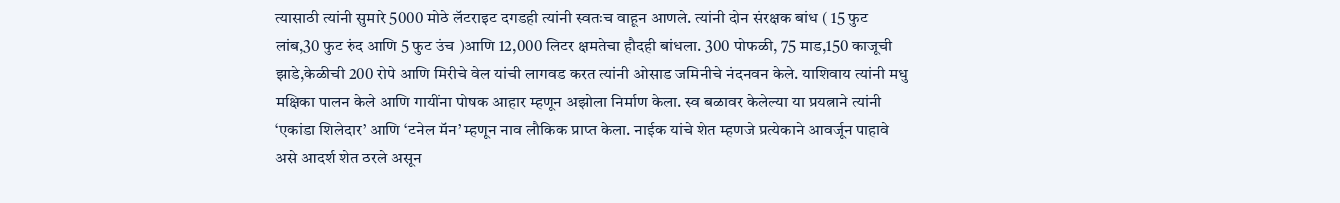त्यासाठी त्यांनी सुमारे 5000 मोठे लॅटराइट दगडही त्यांनी स्वतःच वाहून आणले. त्यांनी दोन संरक्षक बांध ( 15 फुट लांब,30 फुट रुंद आणि 5 फुट उंच )आणि 12,000 लिटर क्षमतेचा हौदही बांधला. 300 पोफळी, 75 माड,150 काजूची झाडे,केळीची 200 रोपे आणि मिरीचे वेल यांची लागवड करत त्यांनी ओसाड जमिनीचे नंदनवन केले. याशिवाय त्यांनी मधु मक्षिका पालन केले आणि गायींना पोषक आहार म्हणून अझोला निर्माण केला. स्व बळावर केलेल्या या प्रयत्नाने त्यांनी ‘एकांडा शिलेदार’ आणि ‘टनेल मॅन’ म्हणून नाव लौकिक प्राप्त केला. नाईक यांचे शेत म्हणजे प्रत्येकाने आवर्जून पाहावे असे आदर्श शेत ठरले असून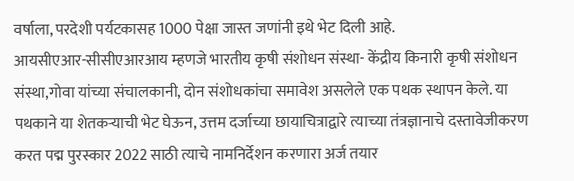वर्षाला, परदेशी पर्यटकासह 1000 पेक्षा जास्त जणांनी इथे भेट दिली आहे.
आयसीएआर-सीसीएआरआय म्हणजे भारतीय कृषी संशोधन संस्था- केंद्रीय किनारी कृषी संशोधन संस्था,गोवा यांच्या संचालकानी, दोन संशोधकांचा समावेश असलेले एक पथक स्थापन केले. या पथकाने या शेतकऱ्याची भेट घेऊन, उत्तम दर्जाच्या छायाचित्राद्वारे त्याच्या तंत्रज्ञानाचे दस्तावेजीकरण करत पद्म पुरस्कार 2022 साठी त्याचे नामनिर्देशन करणारा अर्ज तयार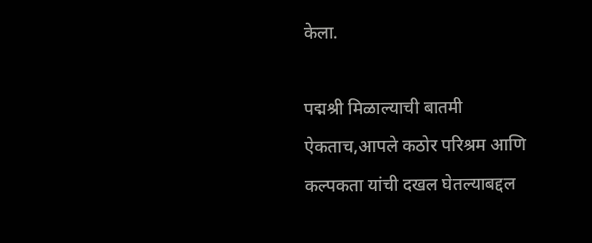केला.

पद्मश्री मिळाल्याची बातमी ऐकताच,आपले कठोर परिश्रम आणि कल्पकता यांची दखल घेतल्याबद्दल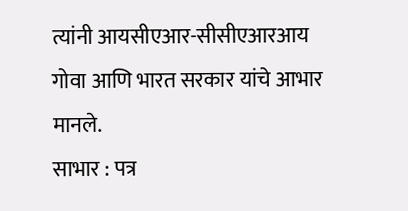त्यांनी आयसीएआर-सीसीएआरआय गोवा आणि भारत सरकार यांचे आभार मानले.
साभार : पत्र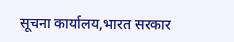सूचना कार्यालय,भारत सरकार